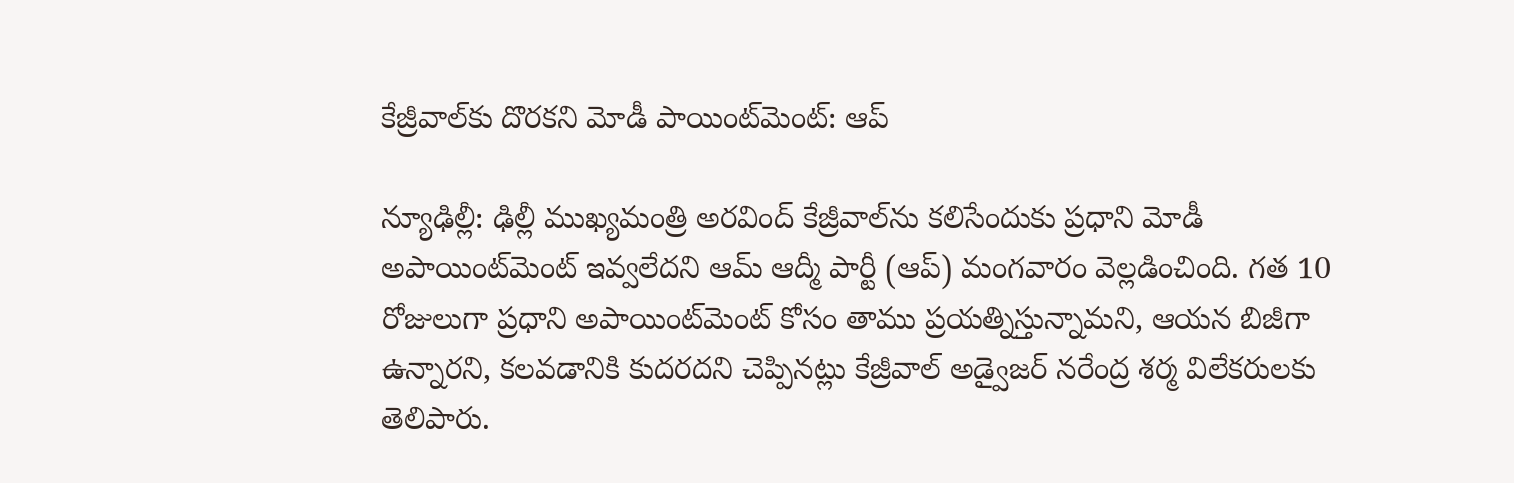కేజ్రీవాల్‌కు దొరకని మోడీ పాయింట్‌మెంట్‌: ఆప్

న్యూఢిల్లీ: ఢిల్లీ ముఖ్యమంత్రి అరవింద్ కేజ్రీవాల్‌ను కలిసేందుకు ప్రధాని మోడీ అపాయింట్‌మెంట్‌ ఇవ్వలేదని ఆమ్ ఆద్మీ పార్టీ (ఆప్) మంగవారం వెల్లడించింది. గత 10 రోజులుగా ప్రధాని అపాయింట్‌మెంట్‌ కోసం తాము ప్రయత్నిస్తున్నామని, ఆయన బిజీగా ఉన్నారని, కలవడానికి కుదరదని చెప్పినట్లు కేజ్రీవాల్ అడ్వైజర్ నరేంద్ర శర్మ విలేకరులకు తెలిపారు.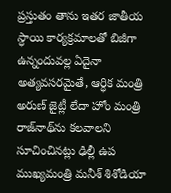ప్రస్తుతం తాను ఇతర జాతీయ స్ధాయి కార్యక్రమాలతో బిజీగా ఉన్నందువల్ల ఏదైనా అత్యవసరమైతే, ఆర్ధిక మంత్రి అరుణ్ జైట్లీ లేదా హోం మంత్రి రాజ్‌నాథ్‌ను కలవాలని సూచించినట్లు ఢిల్లీ ఉప ముఖ్యమంత్రి మనీశ్ శిశోడియా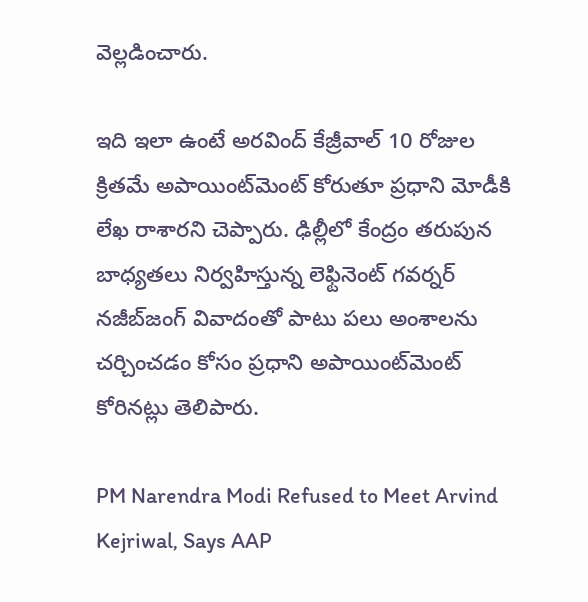వెల్లడించారు.

ఇది ఇలా ఉంటే అరవింద్ కేజ్రీవాల్ 10 రోజుల క్రితమే అపాయింట్‌మెంట్‌ కోరుతూ ప్రధాని మోడీకి లేఖ రాశారని చెప్పారు. ఢిల్లీలో కేంద్రం తరుపున బాధ్యతలు నిర్వహిస్తున్న లెఫ్టినెంట్‌ గవర్నర్‌ నజీబ్‌జంగ్‌ వివాదంతో పాటు పలు అంశాలను చర్చించడం కోసం ప్రధాని అపాయింట్‌మెంట్‌ కోరినట్లు తెలిపారు.

PM Narendra Modi Refused to Meet Arvind Kejriwal, Says AAP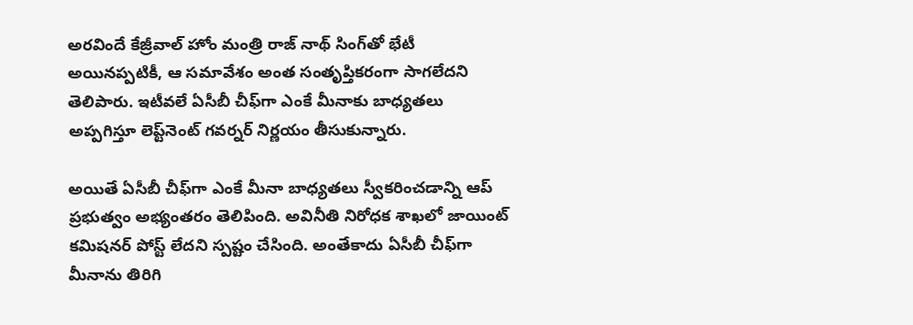అరవిందే కేజ్రీవాల్ హోం మంత్రి రాజ్ నాథ్ సింగ్‌తో భేటీ అయినప్పటికీ, ఆ సమావేశం అంత సంతృప్తికరంగా సాగలేదని తెలిపారు. ఇటీవలే ఏసీబీ చీఫ్‌గా ఎంకే మీనాకు బాధ్యతలు అప్పగిస్తూ లెప్ట్‌నెంట్ గవర్నర్ నిర్ణయం తీసుకున్నారు.

అయితే ఏసీబీ చీఫ్‌గా ఎంకే మీనా బాధ్యతలు స్వీకరించడాన్ని ఆప్ ప్రభుత్వం అభ్యంతరం తెలిపింది. అవినీతి నిరోధక శాఖలో జాయింట్ కమిషనర్ పోస్ట్ లేదని స్పష్టం చేసింది. అంతేకాదు ఏసీబీ చీఫ్‌గా మీనాను తిరిగి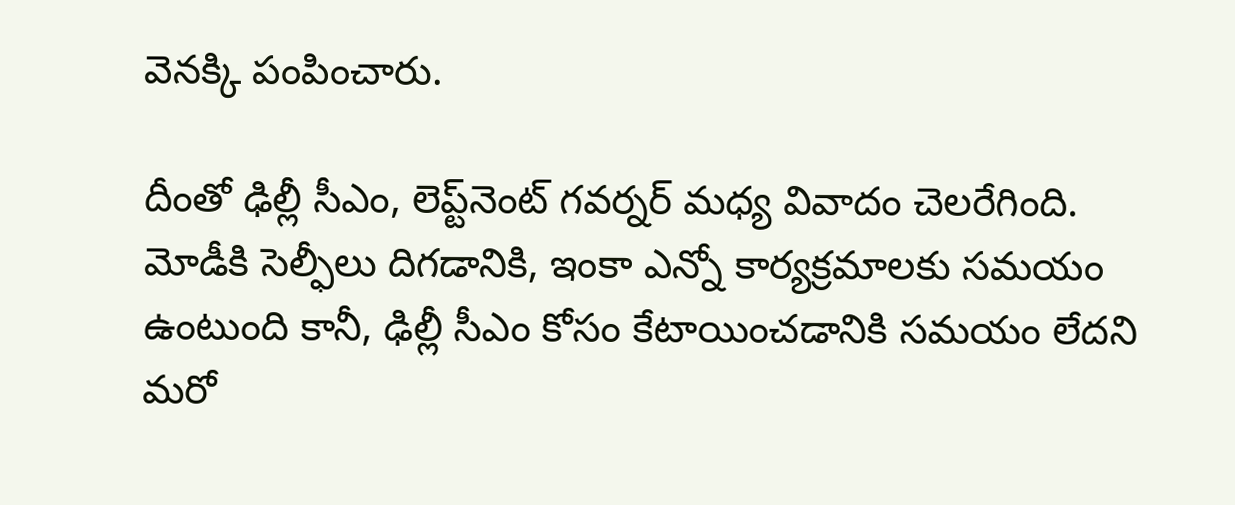వెనక్కి పంపించారు.

దీంతో ఢిల్లీ సీఎం, లెప్ట్‌నెంట్ గవర్నర్ మధ్య వివాదం చెలరేగింది. మోడీకి సెల్ఫీలు దిగడానికి, ఇంకా ఎన్నో కార్యక్రమాలకు సమయం ఉంటుంది కానీ, ఢిల్లీ సీఎం కోసం కేటాయించడానికి సమయం లేదని మరో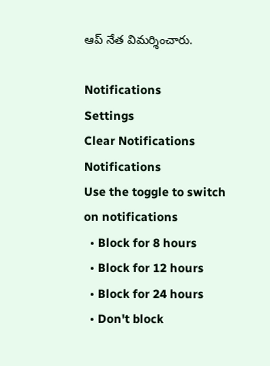ఆప్‌ నేత విమర్శించారు.

Notifications
Settings
Clear Notifications
Notifications
Use the toggle to switch on notifications
  • Block for 8 hours
  • Block for 12 hours
  • Block for 24 hours
  • Don't block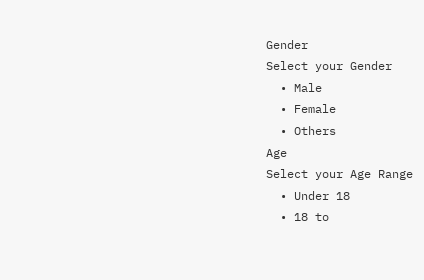Gender
Select your Gender
  • Male
  • Female
  • Others
Age
Select your Age Range
  • Under 18
  • 18 to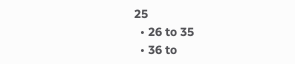25
  • 26 to 35
  • 36 to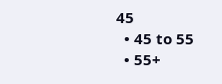45
  • 45 to 55
  • 55+